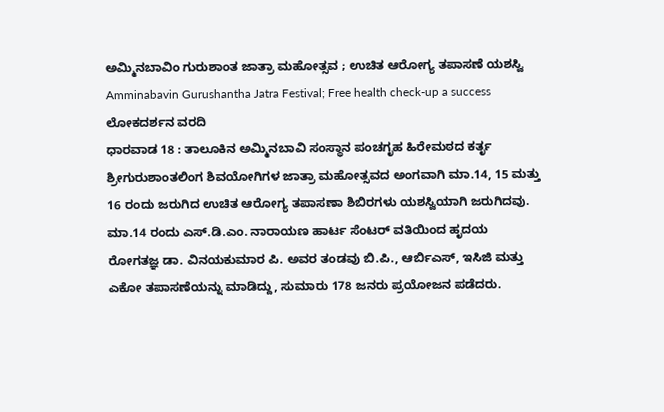ಅಮ್ಮಿನಬಾವಿಂ ಗುರುಶಾಂತ ಜಾತ್ರಾ ಮಹೋತ್ಸವ ; ಉಚಿತ ಆರೋಗ್ಯ ತಪಾಸಣೆ ಯಶಸ್ವಿ
Amminabavin Gurushantha Jatra Festival; Free health check-up a success
ಲೋಕದರ್ಶನ ವರದಿ
ಧಾರವಾಡ 18 : ತಾಲೂಕಿನ ಅಮ್ಮಿನಬಾವಿ ಸಂಸ್ಥಾನ ಪಂಚಗೃಹ ಹಿರೇಮಠದ ಕರ್ತೃ ಶ್ರೀಗುರುಶಾಂತಲಿಂಗ ಶಿವಯೋಗಿಗಳ ಜಾತ್ರಾ ಮಹೋತ್ಸವದ ಅಂಗವಾಗಿ ಮಾ.14, 15 ಮತ್ತು 16 ರಂದು ಜರುಗಿದ ಉಚಿತ ಆರೋಗ್ಯ ತಪಾಸಣಾ ಶಿಬಿರಗಳು ಯಶಸ್ವಿಯಾಗಿ ಜರುಗಿದವು.
ಮಾ.14 ರಂದು ಎಸ್.ಡಿ.ಎಂ. ನಾರಾಯಣ ಹಾರ್ಟ ಸೆಂಟರ್ ವತಿಯಿಂದ ಹೃದಯ ರೋಗತಜ್ಞ ಡಾ. ವಿನಯಕುಮಾರ ಪಿ. ಅವರ ತಂಡವು ಬಿ.ಪಿ., ಆರ್ಬಿಎಸ್, ಇಸಿಜಿ ಮತ್ತು ಎಕೋ ತಪಾಸಣೆಯನ್ನು ಮಾಡಿದ್ದು, ಸುಮಾರು 178 ಜನರು ಪ್ರಯೋಜನ ಪಡೆದರು.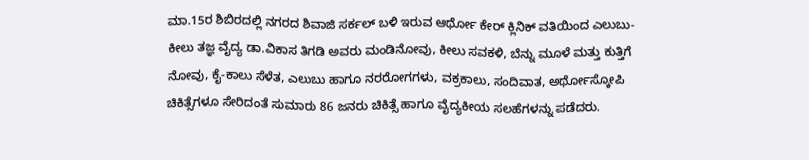ಮಾ.15ರ ಶಿಬಿರದಲ್ಲಿ ನಗರದ ಶಿವಾಜಿ ಸರ್ಕಲ್ ಬಳಿ ಇರುವ ಆರ್ಥೋ ಕೇರ್ ಕ್ಲಿನಿಕ್ ವತಿಯಿಂದ ಎಲುಬು-ಕೀಲು ತಜ್ಞ ವೈದ್ಯ ಡಾ.ವಿಕಾಸ ತಿಗಡಿ ಅವರು ಮಂಡಿನೋವು, ಕೀಲು ಸವಕಳಿ, ಬೆನ್ನು ಮೂಳೆ ಮತ್ತು ಕುತ್ತಿಗೆ ನೋವು, ಕೈ-ಕಾಲು ಸೆಳೆತ, ಎಲುಬು ಹಾಗೂ ನರರೋಗಗಳು, ವಕ್ರಕಾಲು, ಸಂದಿವಾತ, ಅರ್ಥೋಸ್ಕೋಪಿ ಚಿಕಿತ್ಸೆಗಳೂ ಸೇರಿದಂತೆ ಸುಮಾರು 86 ಜನರು ಚಿಕಿತ್ಸೆ ಹಾಗೂ ವೈದ್ಯಕೀಯ ಸಲಹೆಗಳನ್ನು ಪಡೆದರು.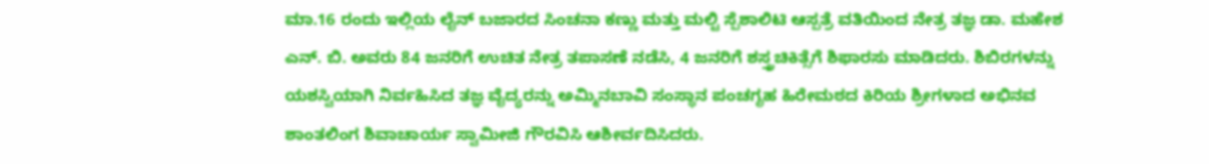ಮಾ.16 ರಂದು ಇಲ್ಲಿಯ ಲೈನ್ ಬಜಾರದ ಸಿಂಚನಾ ಕಣ್ಣು ಮತ್ತು ಮಲ್ಟಿ ಸ್ಪೆಶಾಲಿಟಿ ಆಸ್ಪತ್ರೆ ವತಿಯಿಂದ ನೇತ್ರ ತಜ್ಞ ಡಾ. ಮಹೇಶ ಎನ್. ಬಿ. ಅವರು 84 ಜನರಿಗೆ ಉಚಿತ ನೇತ್ರ ತಪಾಸಣೆ ನಡೆಸಿ, 4 ಜನರಿಗೆ ಶಸ್ತ್ರಚಿಕಿತ್ಸೆಗೆ ಶಿಫಾರಸು ಮಾಡಿದರು. ಶಿಬಿರಗಳನ್ನು ಯಶಸ್ವಿಯಾಗಿ ನಿರ್ವಹಿಸಿದ ತಜ್ಞ ವೈದ್ಯರನ್ನು ಅಮ್ಮಿನಬಾವಿ ಸಂಸ್ಥಾನ ಪಂಚಗೃಹ ಹಿರೇಮಠದ ಕಿರಿಯ ಶ್ರೀಗಳಾದ ಅಭಿನವ ಶಾಂತಲಿಂಗ ಶಿವಾಚಾರ್ಯ ಸ್ವಾಮೀಜಿ ಗೌರವಿಸಿ ಆಶೀರ್ವದಿಸಿದರು.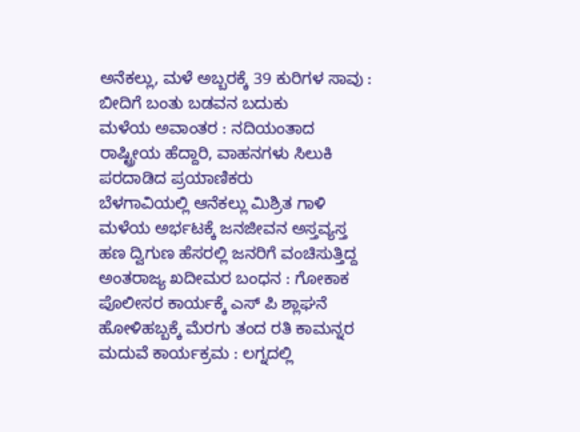ಅನೆಕಲ್ಲು, ಮಳೆ ಅಬ್ಬರಕ್ಕೆ 39 ಕುರಿಗಳ ಸಾವು : ಬೀದಿಗೆ ಬಂತು ಬಡವನ ಬದುಕು
ಮಳೆಯ ಅವಾಂತರ : ನದಿಯಂತಾದ ರಾಷ್ಟ್ರೀಯ ಹೆದ್ದಾರಿ, ವಾಹನಗಳು ಸಿಲುಕಿ ಪರದಾಡಿದ ಪ್ರಯಾಣಿಕರು
ಬೆಳಗಾವಿಯಲ್ಲಿ ಆನೆಕಲ್ಲು ಮಿಶ್ರಿತ ಗಾಳಿ ಮಳೆಯ ಅರ್ಭಟಕ್ಕೆ ಜನಜೀವನ ಅಸ್ತವ್ಯಸ್ತ
ಹಣ ದ್ವಿಗುಣ ಹೆಸರಲ್ಲಿ ಜನರಿಗೆ ವಂಚಿಸುತ್ತಿದ್ದ ಅಂತರಾಜ್ಯ ಖದೀಮರ ಬಂಧನ : ಗೋಕಾಕ ಪೊಲೀಸರ ಕಾರ್ಯಕ್ಕೆ ಎಸ್ ಪಿ ಶ್ಲಾಘನೆ
ಹೋಳಿಹಬ್ಬಕ್ಕೆ ಮೆರಗು ತಂದ ರತಿ ಕಾಮನ್ನರ ಮದುವೆ ಕಾರ್ಯಕ್ರಮ : ಲಗ್ನದಲ್ಲಿ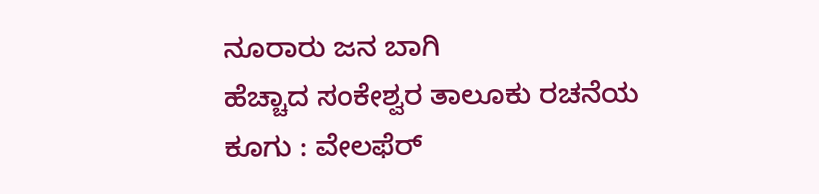ನೂರಾರು ಜನ ಬಾಗಿ
ಹೆಚ್ಚಾದ ಸಂಕೇಶ್ವರ ತಾಲೂಕು ರಚನೆಯ ಕೂಗು : ವೇಲಫೆರ್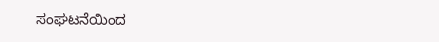ಸಂಘಟನೆಯಿಂದ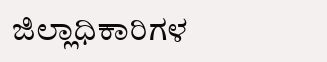ಜಿಲ್ಲಾಧಿಕಾರಿಗಳ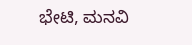ಭೇಟಿ, ಮನವಿ